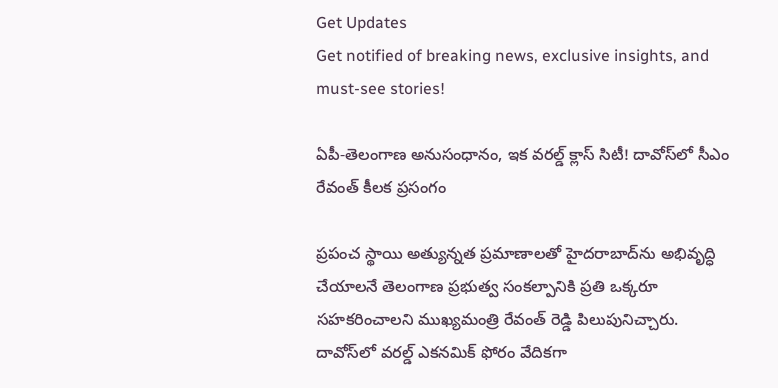Get Updates
Get notified of breaking news, exclusive insights, and must-see stories!

ఏపీ-తెలంగాణ అనుసంధానం, ఇక వరల్డ్ క్లాస్ సిటీ! దావోస్‌లో సీఎం రేవంత్ కీలక ప్రసంగం

ప్రపంచ స్థాయి అత్యున్నత ప్రమాణాలతో హైదరాబాద్‌ను అభివృద్ధి చేయాలనే తెలంగాణ ప్రభుత్వ సంకల్పానికి ప్రతి ఒక్కరూ సహకరించాలని ముఖ్యమంత్రి రేవంత్ రెడ్డి పిలుపునిచ్చారు. దావోస్‌లో వరల్డ్ ఎకనమిక్ ఫోరం వేదికగా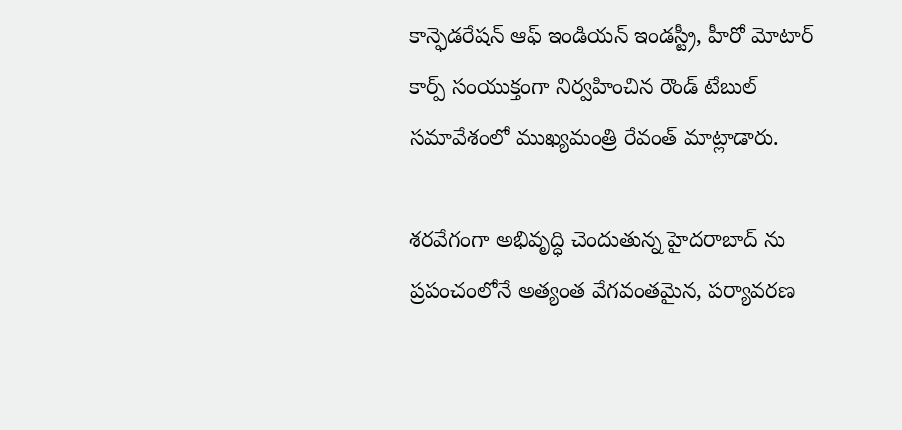కాన్ఫెడరేషన్ ఆఫ్ ఇండియన్ ఇండస్ట్రీ, హీరో మోటార్ కార్ప్ సంయుక్తంగా నిర్వహించిన రౌండ్ టేబుల్ సమావేశంలో ముఖ్యమంత్రి రేవంత్ మాట్లాడారు.

శరవేగంగా అభివృద్ధి చెందుతున్న హైదరాబాద్ ను ప్రపంచంలోనే అత్యంత వేగవంతమైన, పర్యావరణ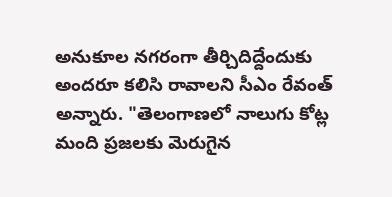అనుకూల నగరంగా తీర్చిదిద్దేందుకు అందరూ కలిసి రావాలని సీఎం రేవంత్ అన్నారు. "తెలంగాణలో నాలుగు కోట్ల మంది ప్రజలకు మెరుగైన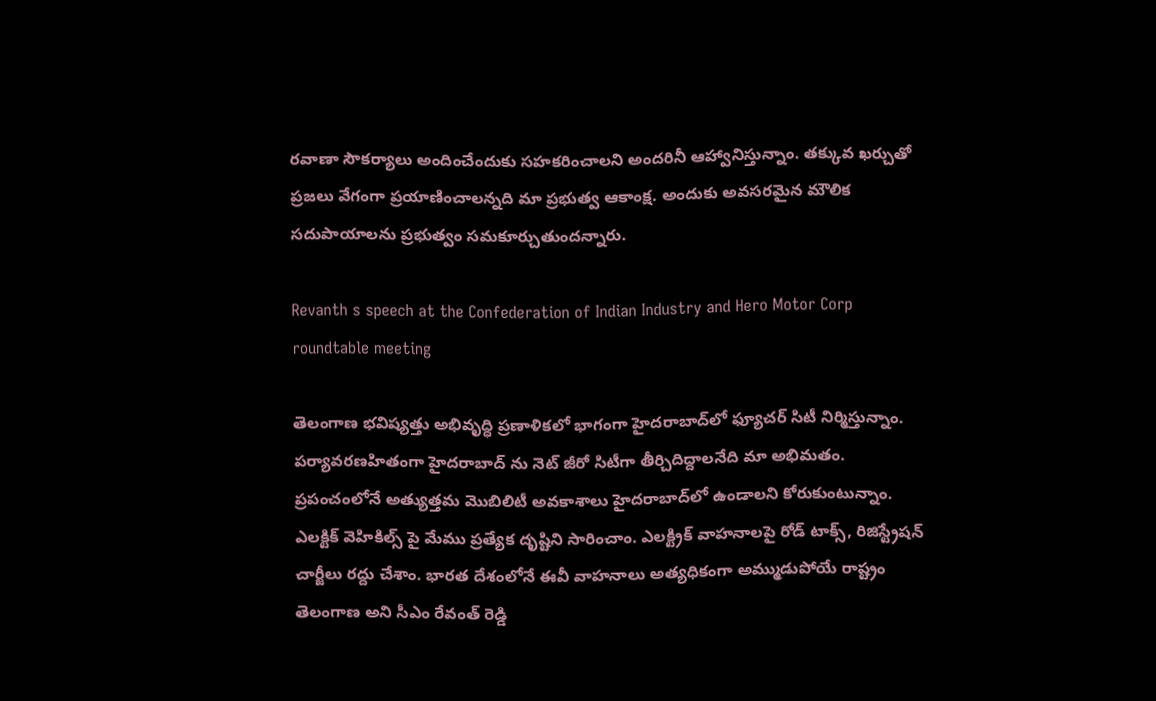రవాణా సౌకర్యాలు అందించేందుకు సహకరించాలని అందరినీ ఆహ్వానిస్తున్నాం. తక్కువ ఖర్చుతో ప్రజలు వేగంగా ప్రయాణించాలన్నది మా ప్రభుత్వ ఆకాంక్ష. అందుకు అవసరమైన మౌలిక సదుపాయాలను ప్రభుత్వం సమకూర్చుతుందన్నారు.

Revanth s speech at the Confederation of Indian Industry and Hero Motor Corp roundtable meeting

తెలంగాణ భవిష్యత్తు అభివృద్ధి ప్రణాళికలో భాగంగా హైదరాబాద్‌లో ఫ్యూచర్ సిటీ నిర్మిస్తున్నాం. పర్యావరణహితంగా హైదరాబాద్ ను నెట్ జీరో సిటీగా తీర్చిదిద్దాలనేది మా అభిమతం. ప్రపంచంలోనే అత్యుత్తమ మొబిలిటీ అవకాశాలు హైదరాబాద్‌లో ఉండాలని కోరుకుంటున్నాం. ఎలక్టిక్ వెహికిల్స్ పై మేము ప్రత్యేక దృష్టిని సారించాం. ఎలక్ట్రిక్ వాహనాలపై రోడ్ టాక్స్, రిజిస్ట్రేషన్ చార్జీలు రద్దు చేశాం. భారత దేశంలోనే ఈవీ వాహనాలు అత్యధికంగా అమ్ముడుపోయే రాష్ట్రం తెలంగాణ అని సీఎం రేవంత్ రెడ్డి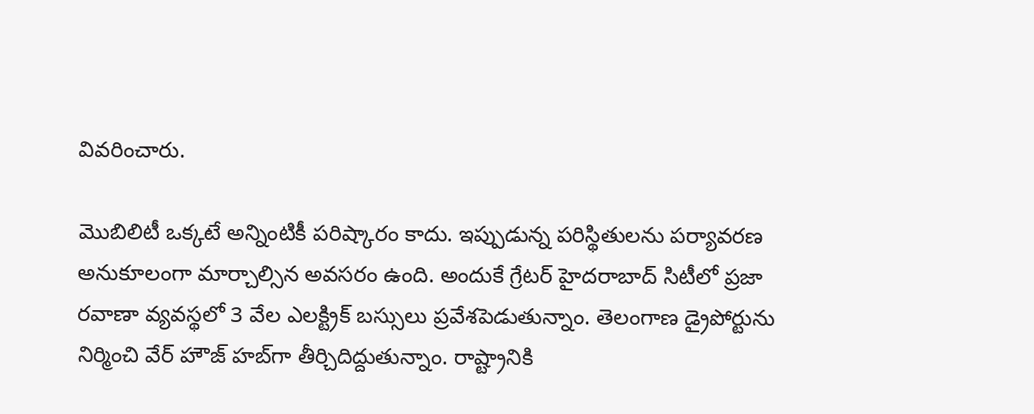వివరించారు.

మొబిలిటీ ఒక్కటే అన్నింటికీ పరిష్కారం కాదు. ఇప్పుడున్న పరిస్థితులను పర్యావరణ అనుకూలంగా మార్చాల్సిన అవసరం ఉంది. అందుకే గ్రేటర్ హైదరాబాద్ సిటీలో ప్రజా రవాణా వ్యవస్థలో 3 వేల ఎలక్ట్రిక్ బస్సులు ప్రవేశపెడుతున్నాం. తెలంగాణ డ్రైపోర్టును నిర్మించి వేర్ హౌజ్ హబ్‌గా తీర్చిదిద్దుతున్నాం. రాష్ట్రానికి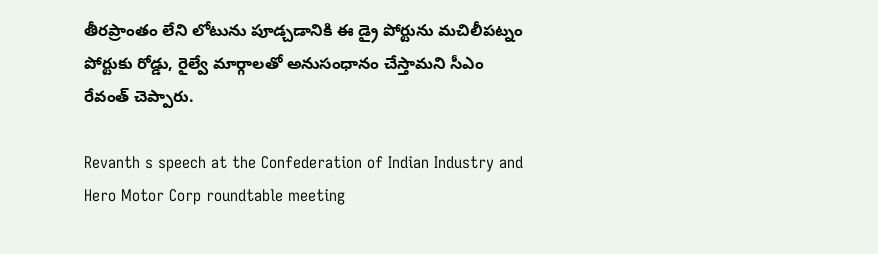తీరప్రాంతం లేని లోటును పూడ్చడానికి ఈ డ్రై పోర్టును మచిలీపట్నం పోర్టుకు రోడ్డు, రైల్వే మార్గాలతో అనుసంధానం చేస్తామని సీఎం రేవంత్ చెప్పారు.

Revanth s speech at the Confederation of Indian Industry and Hero Motor Corp roundtable meeting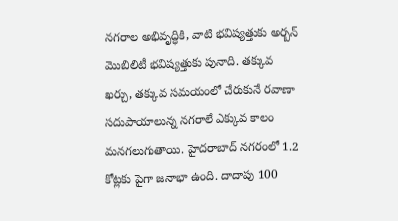నగరాల అభివృద్ధికి, వాటి భవిష్యత్తుకు అర్బన్ మొబిలిటీ భవిష్యత్తుకు పునాది. తక్కువ ఖర్చు, తక్కువ సమయంలో చేరుకునే రవాణా సదుపాయాలున్న నగరాలే ఎక్కువ కాలం మనగలుగుతాయి. హైదరాబాద్ నగరంలో 1.2 కోట్లకు పైగా జనాభా ఉంది. దాదాపు 100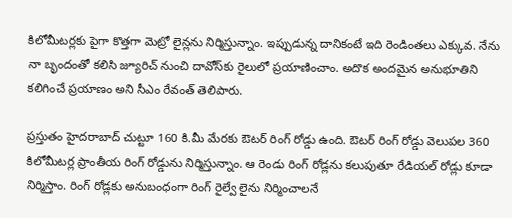కిలోమీటర్లకు పైగా కొత్తగా మెట్రో లైన్లను నిర్మిస్తున్నాం. ఇప్పుడున్న దానికంటే ఇది రెండింతలు ఎక్కువ. నేను నా బృందంతో కలిసి జ్యూరిచ్ నుంచి దావోస్‌కు రైలులో ప్రయాణించాం. అదొక అందమైన అనుభూతిని కలిగించే ప్రయాణం అని సీఎం రేవంత్ తెలిపారు.

ప్రస్తుతం హైదరాబాద్ చుట్టూ 160 కి.మీ మేరకు ఔటర్ రింగ్ రోడ్డు ఉంది. ఔటర్ రింగ్ రోడ్డు వెలుపల 360 కిలోమీటర్ల ప్రాంతీయ రింగ్ రోడ్డును నిర్మిస్తున్నాం. ఆ రెండు రింగ్ రోడ్లను కలుపుతూ రేడియల్ రోడ్లు కూడా నిర్మిస్తాం. రింగ్ రోడ్లకు అనుబంధంగా రింగ్ రైల్వే లైను నిర్మించాలనే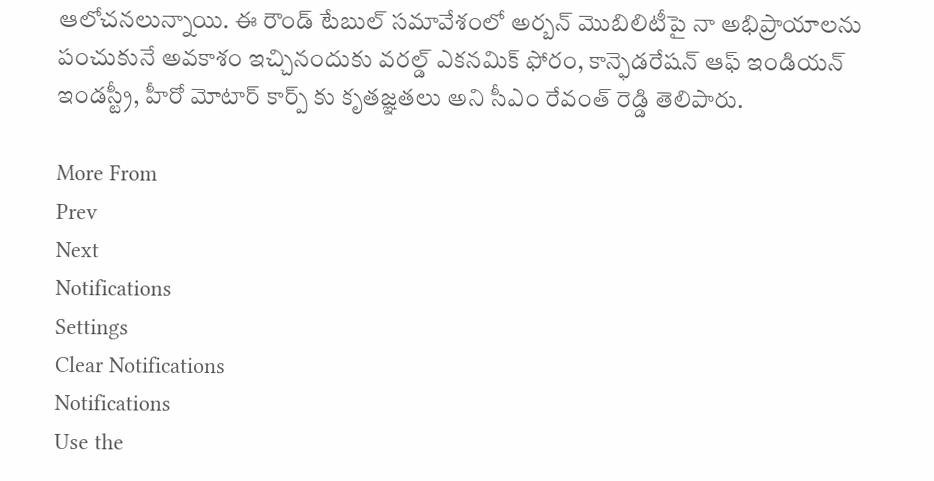ఆలోచనలున్నాయి. ఈ రౌండ్ టేబుల్ సమావేశంలో అర్బన్ మొబిలిటీపై నా అభిప్రాయాలను పంచుకునే అవకాశం ఇచ్చినందుకు వరల్డ్ ఎకనమిక్ ఫోరం, కాన్ఫెడరేషన్ ఆఫ్ ఇండియన్ ఇండస్ట్రీ, హీరో మోటార్ కార్ప్ కు కృతజ్ఞతలు అని సీఎం రేవంత్ రెడ్డి తెలిపారు.

More From
Prev
Next
Notifications
Settings
Clear Notifications
Notifications
Use the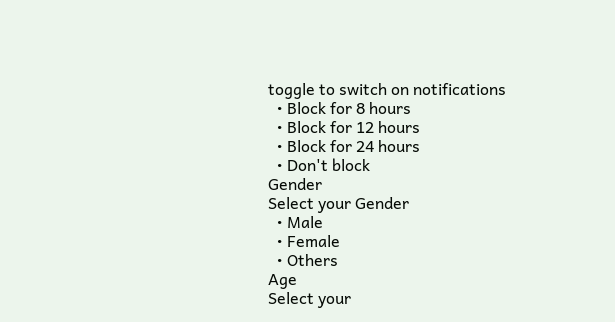toggle to switch on notifications
  • Block for 8 hours
  • Block for 12 hours
  • Block for 24 hours
  • Don't block
Gender
Select your Gender
  • Male
  • Female
  • Others
Age
Select your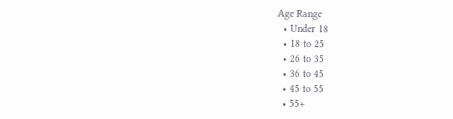Age Range
  • Under 18
  • 18 to 25
  • 26 to 35
  • 36 to 45
  • 45 to 55
  • 55+